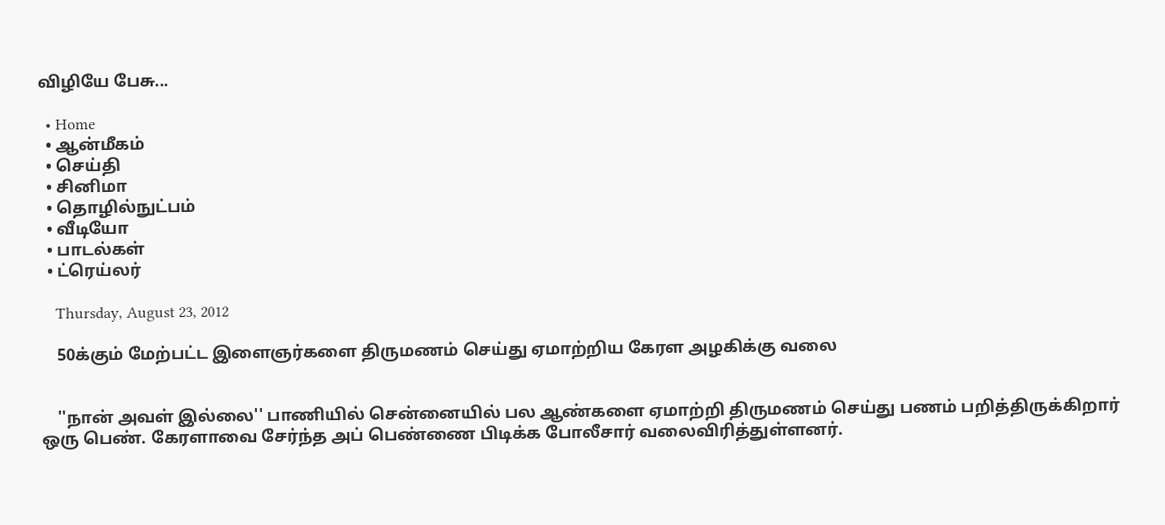விழியே பேசு...

  • Home
  • ஆன்மீகம்
  • செய்தி
  • சினிமா
  • தொழில்நுட்பம்
  • வீடியோ
  • பாடல்கள்
  • ட்ரெய்லர்

    Thursday, August 23, 2012

    50க்கும் மேற்பட்ட இளைஞர்களை திருமணம் செய்து ஏமாற்றிய கேரள அழகிக்கு வலை


    ''நான் அவள் இல்லை'' பாணியில் சென்னையில் பல ஆண்களை ஏமாற்றி திருமணம் செய்து பணம் பறித்திருக்கிறார் ஒரு பெண். கேரளாவை சேர்ந்த அப் பெண்ணை பிடிக்க போலீசார் வலைவிரித்துள்ளனர்.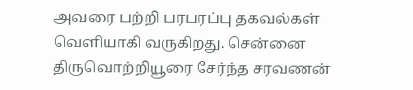அவரை பற்றி பரபரப்பு தகவல்கள் வெளியாகி வருகிறது. சென்னை திருவொற்றியூரை சேர்ந்த சரவணன்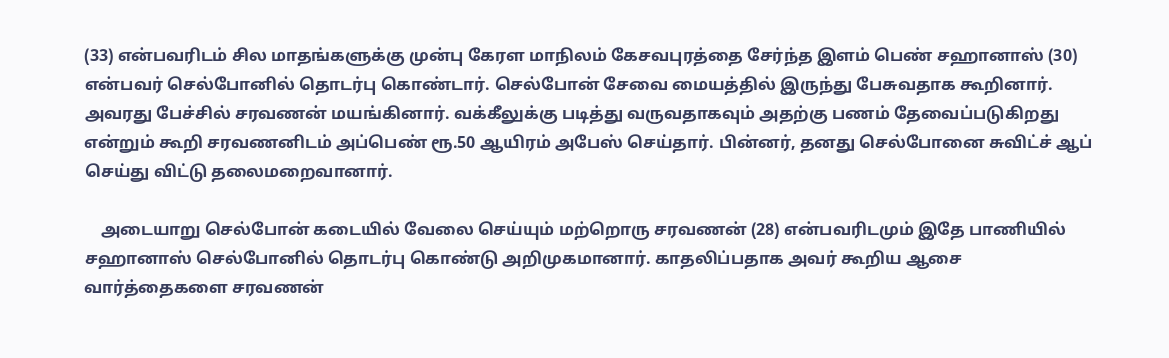(33) என்பவரிடம் சில மாதங்களுக்கு முன்பு கேரள மாநிலம் கேசவபுரத்தை சேர்ந்த இளம் பெண் சஹானாஸ் (30) என்பவர் செல்போனில் தொடர்பு கொண்டார். செல்போன் சேவை மையத்தில் இருந்து பேசுவதாக கூறினார். அவரது பேச்சில் சரவணன் மயங்கினார். வக்கீலுக்கு படித்து வருவதாகவும் அதற்கு பணம் தேவைப்படுகிறது என்றும் கூறி சரவணனிடம் அப்பெண் ரூ.50 ஆயிரம் அபேஸ் செய்தார். பின்னர், தனது செல்போனை சுவிட்ச் ஆப் செய்து விட்டு தலைமறைவானார்.

    அடையாறு செல்போன் கடையில் வேலை செய்யும் மற்றொரு சரவணன் (28) என்பவரிடமும் இதே பாணியில் சஹானாஸ் செல்போனில் தொடர்பு கொண்டு அறிமுகமானார். காதலிப்பதாக அவர் கூறிய ஆசை வார்த்தைகளை சரவணன்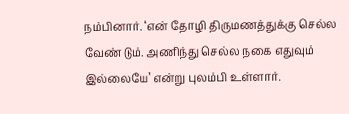நம்பினார். ‘என் தோழி திருமணத்துக்கு செல்ல வேண் டும். அணிந்து செல்ல நகை எதுவும் இல்லையே’ என்று புலம்பி உள்ளார்.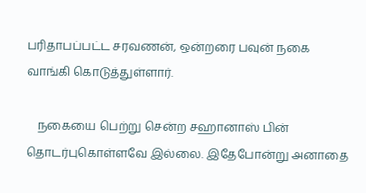பரிதாபப்பட்ட சரவணன், ஒன்றரை பவுன் நகை வாங்கி கொடுத்துள்ளார்.

    நகையை பெற்று சென்ற சஹானாஸ் பின் தொடர்புகொள்ளவே இல்லை. இதேபோன்று அனாதை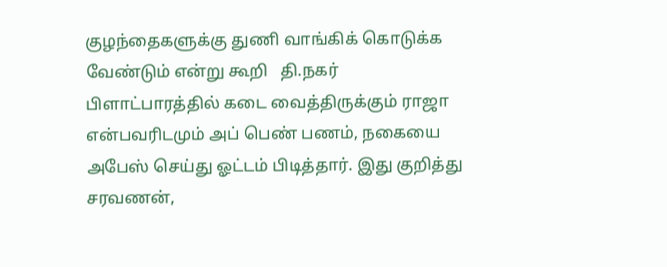குழந்தைகளுக்கு துணி வாங்கிக் கொடுக்க வேண்டும் என்று கூறி   தி.நகர் பிளாட்பாரத்தில் கடை வைத்திருக்கும் ராஜா என்பவரிடமும் அப் பெண் பணம், நகையை அபேஸ் செய்து ஓட்டம் பிடித்தார். இது குறித்து சரவணன்,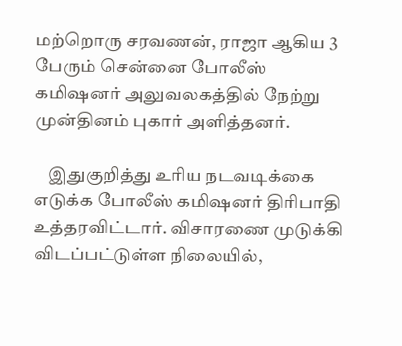மற்றொரு சரவணன், ராஜா ஆகிய 3 பேரும் சென்னை போலீஸ் கமிஷனர் அலுவலகத்தில் நேற்று முன்தினம் புகார் அளித்தனர்.

    இதுகுறித்து உரிய நடவடிக்கை எடுக்க போலீஸ் கமிஷனர் திரிபாதி உத்தரவிட்டார். விசாரணை முடுக்கி விடப்பட்டுள்ள நிலையில்,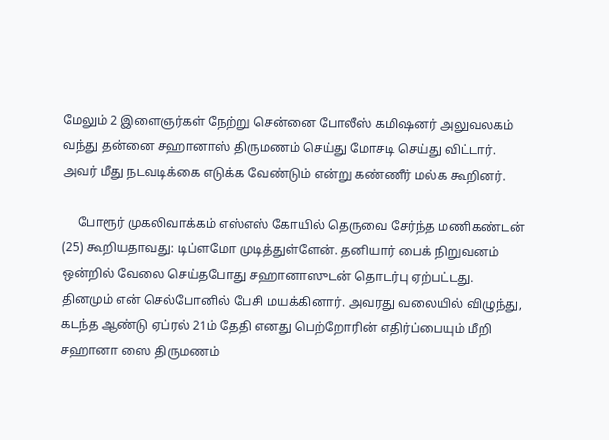மேலும் 2 இளைஞர்கள் நேற்று சென்னை போலீஸ் கமிஷனர் அலுவலகம் வந்து தன்னை சஹானாஸ் திருமணம் செய்து மோசடி செய்து விட்டார். அவர் மீது நடவடிக்கை எடுக்க வேண்டும் என்று கண்ணீர் மல்க கூறினர்.

     போரூர் முகலிவாக்கம் எஸ்எஸ் கோயில் தெருவை சேர்ந்த மணிகண்டன் (25) கூறியதாவது: டிப்ளமோ முடித்துள்ளேன். தனியார் பைக் நிறுவனம் ஒன்றில் வேலை செய்தபோது சஹானாஸுடன் தொடர்பு ஏற்பட்டது. தினமும் என் செல்போனில் பேசி மயக்கினார். அவரது வலையில் விழுந்து, கடந்த ஆண்டு ஏப்ரல் 21ம் தேதி எனது பெற்றோரின் எதிர்ப்பையும் மீறி சஹானா ஸை திருமணம்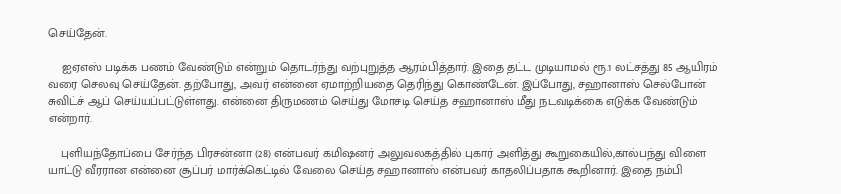செய்தேன்.

    ஐஏஎஸ் படிக்க பணம் வேண்டும் என்றும் தொடர்ந்து வற்புறுத்த ஆரம்பித்தார். இதை தட்ட முடியாமல் ரூ.1 லட்சத்து 85 ஆயிரம் வரை செலவு செய்தேன். தற்போது, அவர் என்னை ஏமாற்றியதை தெரிந்து கொண்டேன். இப்போது, சஹானாஸ் செல்போன் சுவிட்ச் ஆப் செய்யப்பட்டுள்ளது. என்னை திருமணம் செய்து மோசடி செய்த சஹானாஸ் மீது நடவடிக்கை எடுக்க வேண்டும் என்றார்.

    புளியந்தோப்பை சேர்ந்த பிரசன்னா (28) என்பவர் கமிஷனர் அலுவலகத்தில் புகார் அளித்து கூறுகையில்,கால்பந்து விளை யாட்டு வீரரான என்னை சூப்பர் மார்க்கெட்டில் வேலை செய்த சஹானாஸ் என்பவர் காதலிப்பதாக கூறினார். இதை நம்பி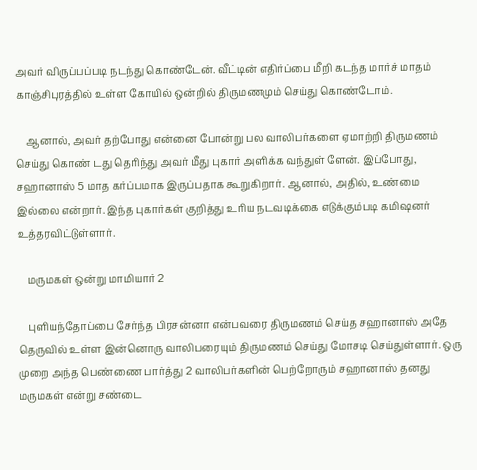அவர் விருப்பப்படி நடந்து கொண்டேன். வீட்டின் எதிர்ப்பை மீறி கடந்த மார்ச் மாதம் காஞ்சிபுரத்தில் உள்ள கோயில் ஒன்றில் திருமணமும் செய்து கொண்டோம்.

    ஆனால், அவர் தற்போது என்னை போன்று பல வாலிபர்களை ஏமாற்றி திருமணம் செய்து கொண் டது தெரிந்து அவர் மீது புகார் அளிக்க வந்துள் ளேன். இப்போது, சஹானாஸ் 5 மாத கர்ப்பமாக இருப்பதாக கூறுகிறார். ஆனால், அதில், உண்மை இல்லை என்றார். இந்த புகார்கள் குறித்து உரிய நடவடிக்கை எடுக்கும்படி கமிஷனர் உத்தரவிட்டுள்ளார்.

    மருமகள் ஒன்று மாமியார் 2

    புளியந்தோப்பை சேர்ந்த பிரசன்னா என்பவரை திருமணம் செய்த சஹானாஸ் அதே தெருவில் உள்ள இன்னொரு வாலிபரையும் திருமணம் செய்து மோசடி செய்துள்ளார். ஒரு முறை அந்த பெண்ணை பார்த்து 2 வாலிபர்களின் பெற்றோரும் சஹானாஸ் தனது மருமகள் என்று சண்டை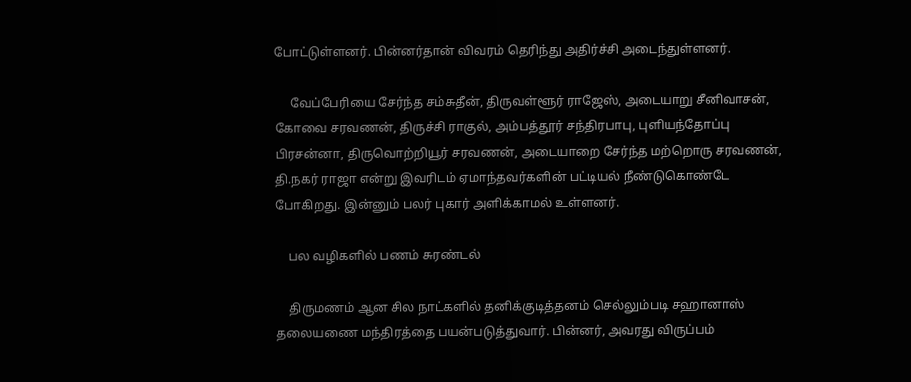போட்டுள்ளனர். பின்னர்தான் விவரம் தெரிந்து அதிர்ச்சி அடைந்துள்ளனர்.

     வேப்பேரியை சேர்ந்த சம்சுதீன், திருவள்ளூர் ராஜேஸ், அடையாறு சீனிவாசன், கோவை சரவணன், திருச்சி ராகுல், அம்பத்தூர் சந்திரபாபு, புளியந்தோப்பு பிரசன்னா, திருவொற்றியூர் சரவணன், அடையாறை சேர்ந்த மற்றொரு சரவணன், தி.நகர் ராஜா என்று இவரிடம் ஏமாந்தவர்களின் பட்டியல் நீண்டுகொண்டே போகிறது. இன்னும் பலர் புகார் அளிக்காமல் உள்ளனர்.

    பல வழிகளில் பணம் சுரண்டல்

    திருமணம் ஆன சில நாட்களில் தனிக்குடித்தனம் செல்லும்படி சஹானாஸ் தலையணை மந்திரத்தை பயன்படுத்துவார். பின்னர், அவரது விருப்பம்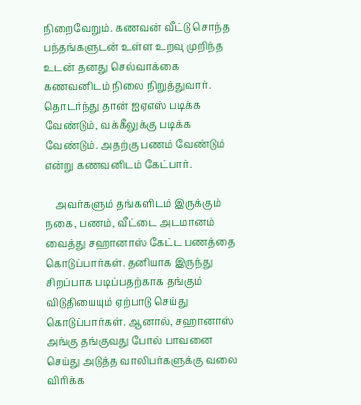நிறைவேறும். கணவன் வீட்டு சொந்த பந்தங்களுடன் உள்ள உறவு முறிந்த உடன் தனது செல்வாக்கை கணவனிடம் நிலை நிறுத்துவார்.  தொடர்ந்து தான் ஐஏஎஸ் படிக்க வேண்டும், வக்கீலுக்கு படிக்க வேண்டும். அதற்கு பணம் வேண்டும் என்று கணவனிடம் கேட்பார்.

    அவர்களும் தங்களிடம் இருக்கும் நகை, பணம், வீட்டை அடமானம் வைத்து சஹானாஸ் கேட்ட பணத்தை கொடுப்பார்கள். தனியாக இருந்து சிறப்பாக படிப்பதற்காக தங்கும் விடுதியையும் ஏற்பாடு செய்து கொடுப்பார்கள். ஆனால், சஹானாஸ் அங்கு தங்குவது போல் பாவனை செய்து அடுத்த வாலிபர்களுக்கு வலை விரிக்க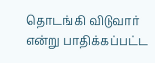தொடங்கி விடுவார் என்று பாதிக்கப்பட்ட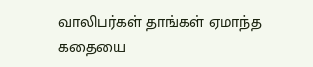வாலிபர்கள் தாங்கள் ஏமாந்த கதையை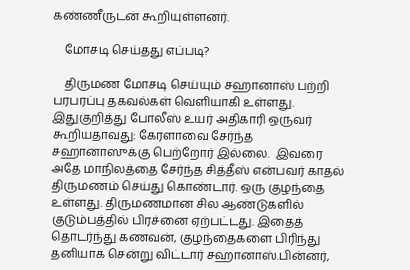கண்ணீருடன் கூறியுள்ளனர்.

    மோசடி செய்தது எப்படி?

    திருமண மோசடி செய்யும் சஹானாஸ் பற்றி பரபரப்பு தகவல்கள் வெளியாகி உள்ளது. இதுகுறித்து போலீஸ் உயர் அதிகாரி ஒருவர் கூறியதாவது: கேரளாவை சேர்ந்த சஹானாஸுக்கு பெற்றோர் இல்லை.  இவரை அதே மாநிலத்தை சேர்ந்த சித்தீஸ் என்பவர் காதல் திருமணம் செய்து கொண்டார். ஒரு குழந்தை உள்ளது. திருமணமான சில ஆண்டுகளில் குடும்பத்தில் பிரச்னை ஏற்பட்டது. இதைத் தொடர்ந்து கணவன், குழந்தைகளை பிரிந்து தனியாக சென்று விட்டார் சஹானாஸ்.பின்னர்,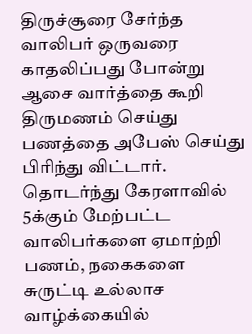திருச்சூரை சேர்ந்த வாலிபர் ஒருவரை காதலிப்பது போன்று ஆசை வார்த்தை கூறி திருமணம் செய்து பணத்தை அபேஸ் செய்து பிரிந்து விட்டார். தொடர்ந்து கேரளாவில் 5க்கும் மேற்பட்ட வாலிபர்களை ஏமாற்றி பணம், நகைகளை சுருட்டி உல்லாச வாழ்க்கையில்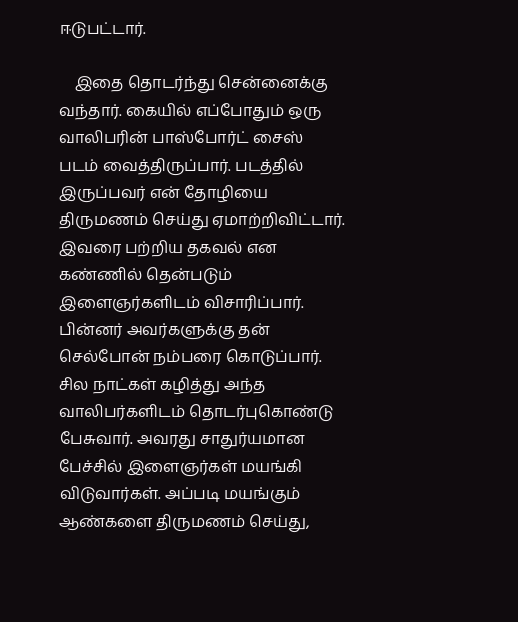ஈடுபட்டார்.

    இதை தொடர்ந்து சென்னைக்கு வந்தார். கையில் எப்போதும் ஒரு வாலிபரின் பாஸ்போர்ட் சைஸ் படம் வைத்திருப்பார். படத்தில் இருப்பவர் என் தோழியை திருமணம் செய்து ஏமாற்றிவிட்டார். இவரை பற்றிய தகவல் என கண்ணில் தென்படும் இளைஞர்களிடம் விசாரிப்பார். பின்னர் அவர்களுக்கு தன் செல்போன் நம்பரை கொடுப்பார். சில நாட்கள் கழித்து அந்த வாலிபர்களிடம் தொடர்புகொண்டு பேசுவார். அவரது சாதுர்யமான பேச்சில் இளைஞர்கள் மயங்கி விடுவார்கள். அப்படி மயங்கும் ஆண்களை திருமணம் செய்து,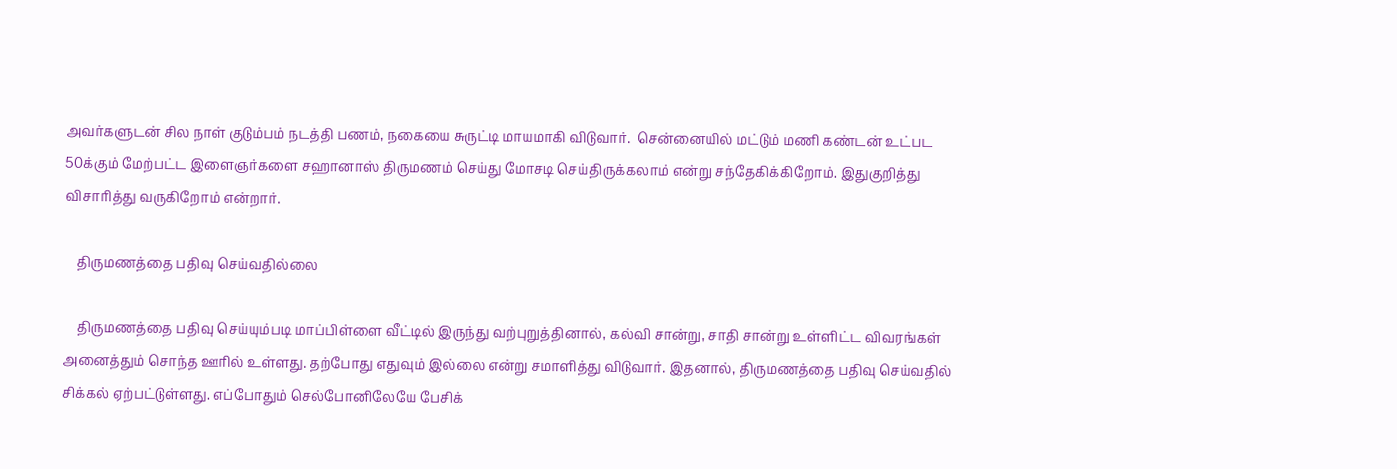அவர்களுடன் சில நாள் குடும்பம் நடத்தி பணம், நகையை சுருட்டி மாயமாகி விடுவார்.  சென்னையில் மட்டும் மணி கண்டன் உட்பட 50க்கும் மேற்பட்ட இளைஞர்களை சஹானாஸ் திருமணம் செய்து மோசடி செய்திருக்கலாம் என்று சந்தேகிக்கிறோம். இதுகுறித்து விசாரித்து வருகிறோம் என்றார்.

    திருமணத்தை பதிவு செய்வதில்லை

    திருமணத்தை பதிவு செய்யும்படி மாப்பிள்ளை வீட்டில் இருந்து வற்புறுத்தினால், கல்வி சான்று, சாதி சான்று உள்ளிட்ட விவரங்கள் அனைத்தும் சொந்த ஊரில் உள்ளது. தற்போது எதுவும் இல்லை என்று சமாளித்து விடுவார். இதனால், திருமணத்தை பதிவு செய்வதில் சிக்கல் ஏற்பட்டுள்ளது. எப்போதும் செல்போனிலேயே பேசிக்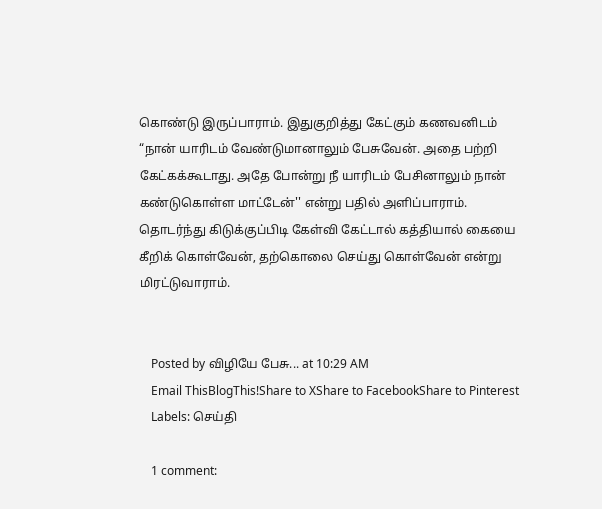கொண்டு இருப்பாராம். இதுகுறித்து கேட்கும் கணவனிடம் “நான் யாரிடம் வேண்டுமானாலும் பேசுவேன். அதை பற்றி கேட்கக்கூடாது. அதே போன்று நீ யாரிடம் பேசினாலும் நான் கண்டுகொள்ள மாட்டேன்'' என்று பதில் அளிப்பாராம். தொடர்ந்து கிடுக்குப்பிடி கேள்வி கேட்டால் கத்தியால் கையை கீறிக் கொள்வேன், தற்கொலை செய்து கொள்வேன் என்று மிரட்டுவாராம்.


    Posted by விழியே பேசு... at 10:29 AM
    Email ThisBlogThis!Share to XShare to FacebookShare to Pinterest
    Labels: செய்தி

    1 comment: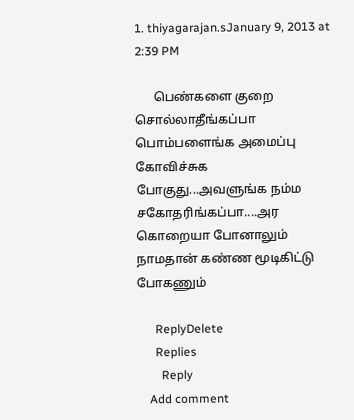1. thiyagarajan.sJanuary 9, 2013 at 2:39 PM

      பெண்களை குறை சொல்லாதீங்கப்பா பொம்பளைங்க அமைப்பு கோவிச்சுக போகுது...அவளுங்க நம்ம சகோதரிங்கப்பா....அர கொறையா போனாலும் நாமதான் கண்ண மூடிகிட்டு போகணும்

      ReplyDelete
      Replies
        Reply
    Add comment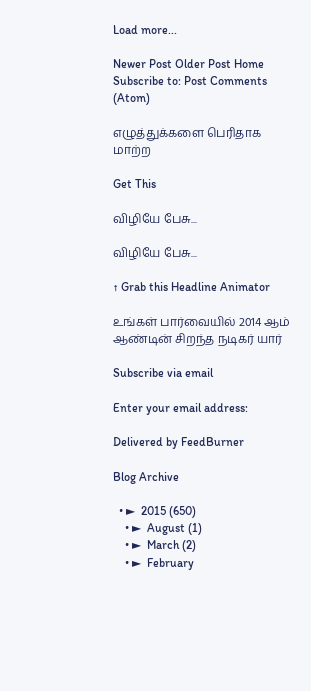Load more...

Newer Post Older Post Home
Subscribe to: Post Comments (Atom)

எழுத்துக்களை பெரிதாக மாற்ற

Get This

விழியே பேசு...

விழியே பேசு...

↑ Grab this Headline Animator

உங்கள் பார்வையில் 2014 ஆம் ஆண்டின் சிறந்த நடிகர் யார்

Subscribe via email

Enter your email address:

Delivered by FeedBurner

Blog Archive

  • ►  2015 (650)
    • ►  August (1)
    • ►  March (2)
    • ►  February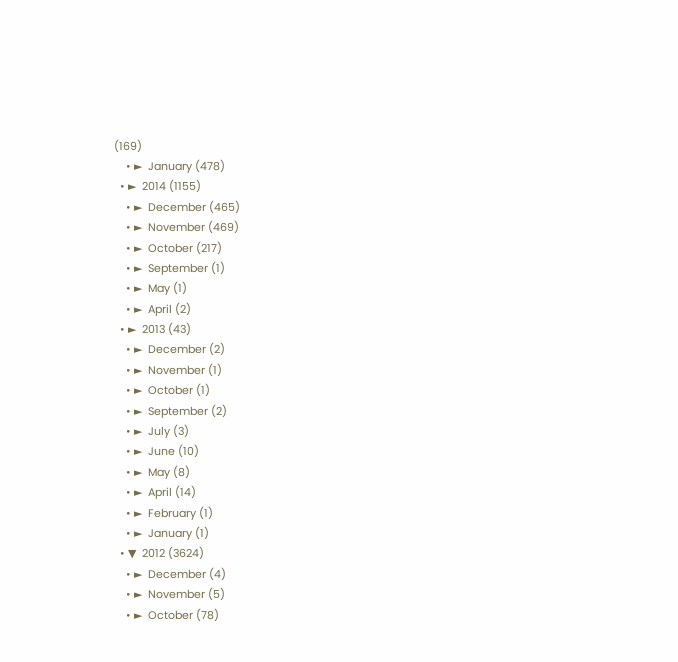(169)
    • ►  January (478)
  • ►  2014 (1155)
    • ►  December (465)
    • ►  November (469)
    • ►  October (217)
    • ►  September (1)
    • ►  May (1)
    • ►  April (2)
  • ►  2013 (43)
    • ►  December (2)
    • ►  November (1)
    • ►  October (1)
    • ►  September (2)
    • ►  July (3)
    • ►  June (10)
    • ►  May (8)
    • ►  April (14)
    • ►  February (1)
    • ►  January (1)
  • ▼  2012 (3624)
    • ►  December (4)
    • ►  November (5)
    • ►  October (78)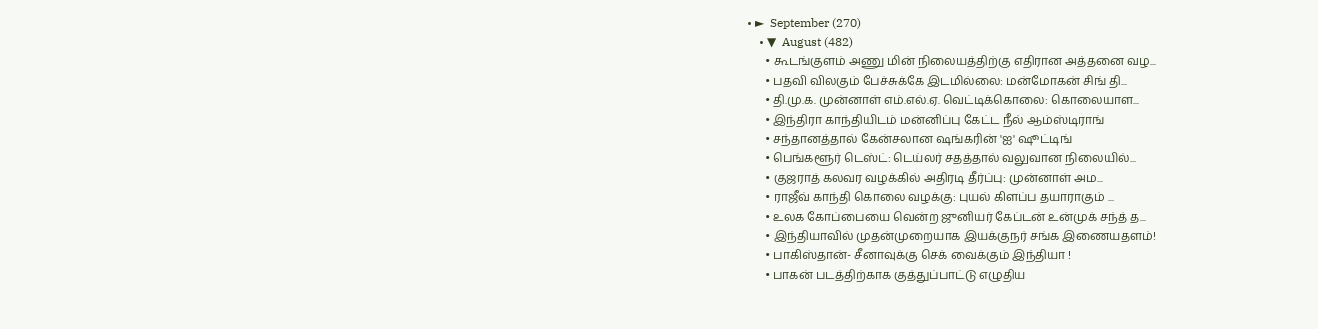• ►  September (270)
    • ▼  August (482)
      • கூடங்குளம் அணு மின் நிலையத்திற்கு எதிரான அத்தனை வழ...
      • பதவி விலகும் பேச்சுக்கே இடமில்லை: மன்மோகன் சிங் தி...
      • தி.மு.க. முன்னாள் எம்.எல்.ஏ. வெட்டிக்கொலை: கொலையாள...
      • இந்திரா காந்தியிடம் மன்னிப்பு கேட்ட நீல் ஆம்ஸ்டிராங்
      • சந்தானத்தால் கேன்சலான ஷங்கரின் 'ஐ' ஷூட்டிங்
      • பெங்களூர் டெஸ்ட்: டெய்லர் சதத்தால் வலுவான நிலையில்...
      • குஜராத் கலவர வழக்கில் அதிரடி தீர்ப்பு: முன்னாள் அம...
      • ராஜீவ் காந்தி கொலை வழக்கு: புயல் கிளப்ப தயாராகும் ...
      • உலக கோப்பையை வென்ற ஜுனியர் கேப்டன் உன்முக் சந்த் த...
      • இந்தியாவில் முதன்முறையாக இயக்குநர் சங்க இணையதளம்!
      • பாகிஸ்தான்- சீனாவுக்கு செக் வைக்கும் இந்தியா !
      • பாகன் படத்திற்காக குத்துப்பாட்டு எழுதிய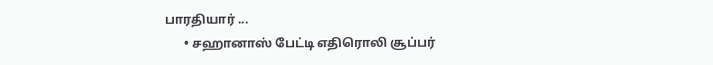பாரதியார் ...
      • சஹானாஸ் பேட்டி எதிரொலி சூப்பர்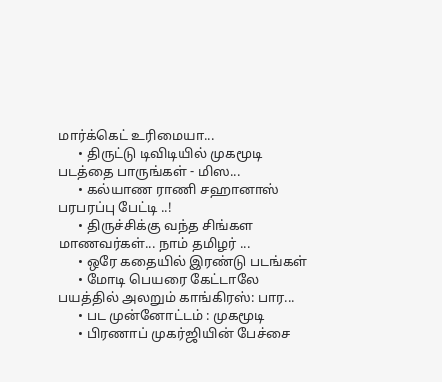மார்க்கெட் உரிமையா...
      • திருட்டு டிவிடியில் முகமூடி படத்தை பாருங்கள் - மிஸ...
      • கல்யாண ராணி சஹானாஸ் பரபரப்பு பேட்டி ..!
      • திருச்சிக்கு வந்த சிங்கள மாணவர்கள்... நாம் தமிழர் ...
      • ஒரே கதையில் இரண்டு படங்கள்
      • மோடி பெயரை கேட்டாலே பயத்தில் அலறும் காங்கிரஸ்: பார...
      • பட முன்னோட்டம் : முகமூடி
      • பிரணாப் முகர்ஜியின் பேச்சை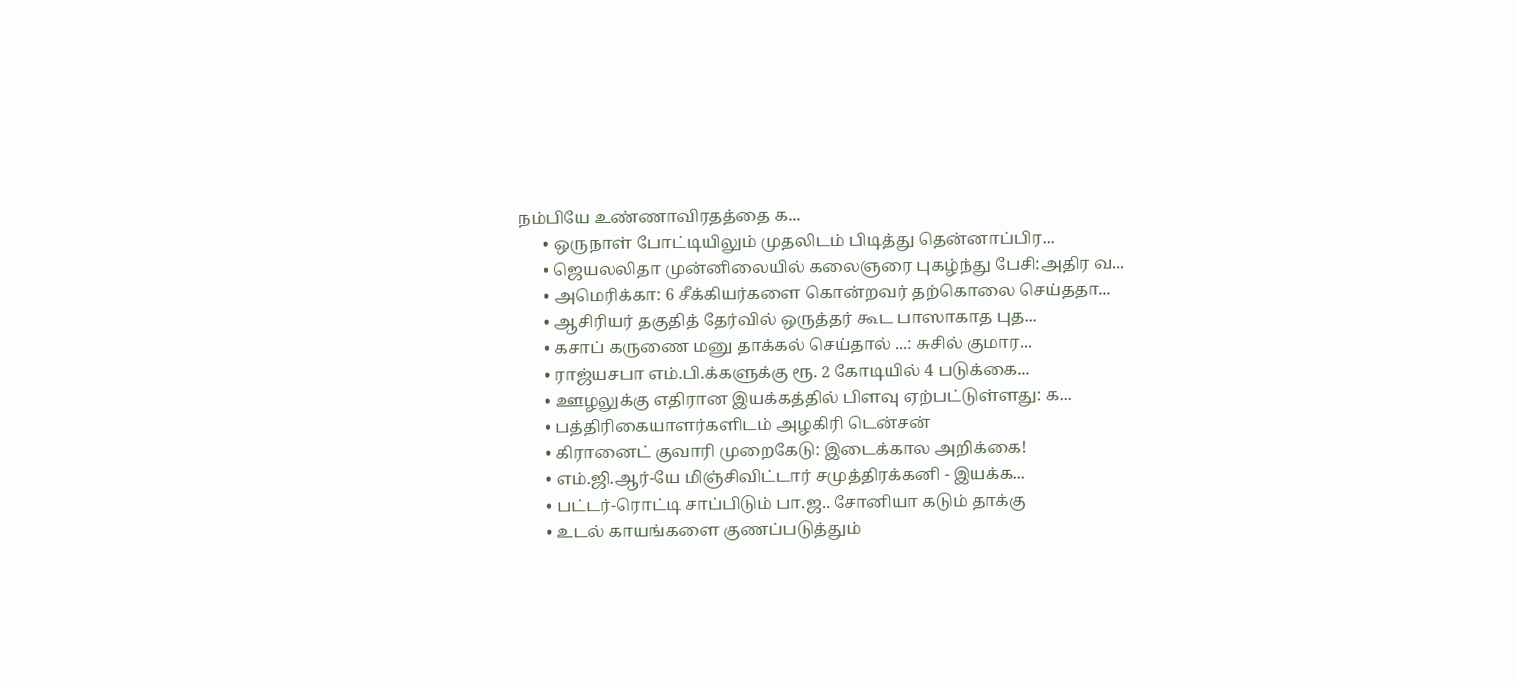நம்பியே உண்ணாவிரதத்தை க...
      • ஒருநாள் போட்டியிலும் முதலிடம் பிடித்து தென்னாப்பிர...
      • ஜெயலலிதா முன்னிலையில் கலைஞரை புகழ்ந்து பேசி:அதிர வ...
      • அமெரிக்கா: 6 சீக்கியர்களை கொன்றவர் தற்கொலை செய்ததா...
      • ஆசிரியர் தகுதித் தேர்வில் ஒருத்தர் கூட பாஸாகாத புத...
      • கசாப் கருணை மனு தாக்கல் செய்தால் ...: சுசில் குமார...
      • ராஜ்யசபா எம்.பி.க்களுக்கு ரூ. 2 கோடியில் 4 படுக்கை...
      • ஊழலுக்கு எதிரான இயக்கத்தில் பிளவு ஏற்பட்டுள்ளது: க...
      • பத்திரிகையாளர்களிடம் அழகிரி டென்சன்
      • கிரானைட் குவாரி முறைகேடு: இடைக்கால அறிக்கை!
      • எம்.ஜி.ஆர்-யே மிஞ்சிவிட்டார் சமுத்திரக்கனி - இயக்க...
      • பட்டர்-ரொட்டி சாப்பிடும் பா.ஜ.. சோனியா கடும் தாக்கு
      • உடல் காயங்களை குணப்படுத்தும்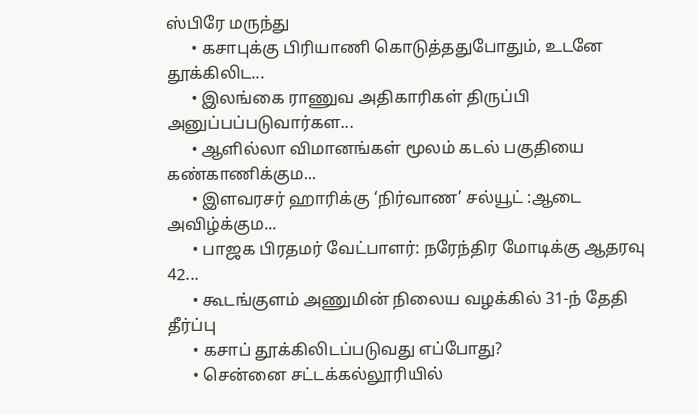ஸ்பிரே மருந்து
      • கசாபுக்கு பிரியாணி கொடுத்ததுபோதும், உடனே தூக்கிலிட...
      • இலங்கை ராணுவ அதிகாரிகள் திருப்பி அனுப்பப்படுவார்கள...
      • ஆளில்லா விமானங்கள் மூலம் கடல் பகுதியை கண்காணிக்கும...
      • இளவரசர் ஹாரிக்கு ‘நிர்வாண’ சல்யூட் :ஆடை அவிழ்க்கும...
      • பாஜக பிரதமர் வேட்பாளர்: நரேந்திர மோடிக்கு ஆதரவு 42...
      • கூடங்குளம் அணுமின் நிலைய வழக்கில் 31-ந் தேதி தீர்ப்பு
      • கசாப் தூக்கிலிடப்படுவது எப்போது?
      • சென்னை சட்டக்கல்லூரியில்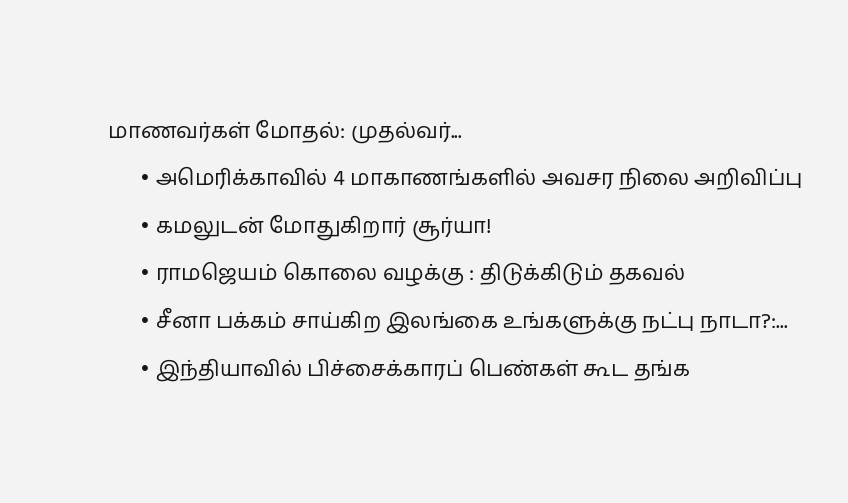மாணவர்கள் மோதல்: முதல்வர்...
      • அமெரிக்காவில் 4 மாகாணங்களில் அவசர நிலை அறிவிப்பு
      • கமலுடன் மோதுகிறார் சூர்யா!
      • ராமஜெயம் கொலை வழக்கு : திடுக்கிடும் தகவல்
      • சீனா பக்கம் சாய்கிற இலங்கை உங்களுக்கு நட்பு நாடா?:...
      • இந்தியாவில் பிச்சைக்காரப் பெண்கள் கூட தங்க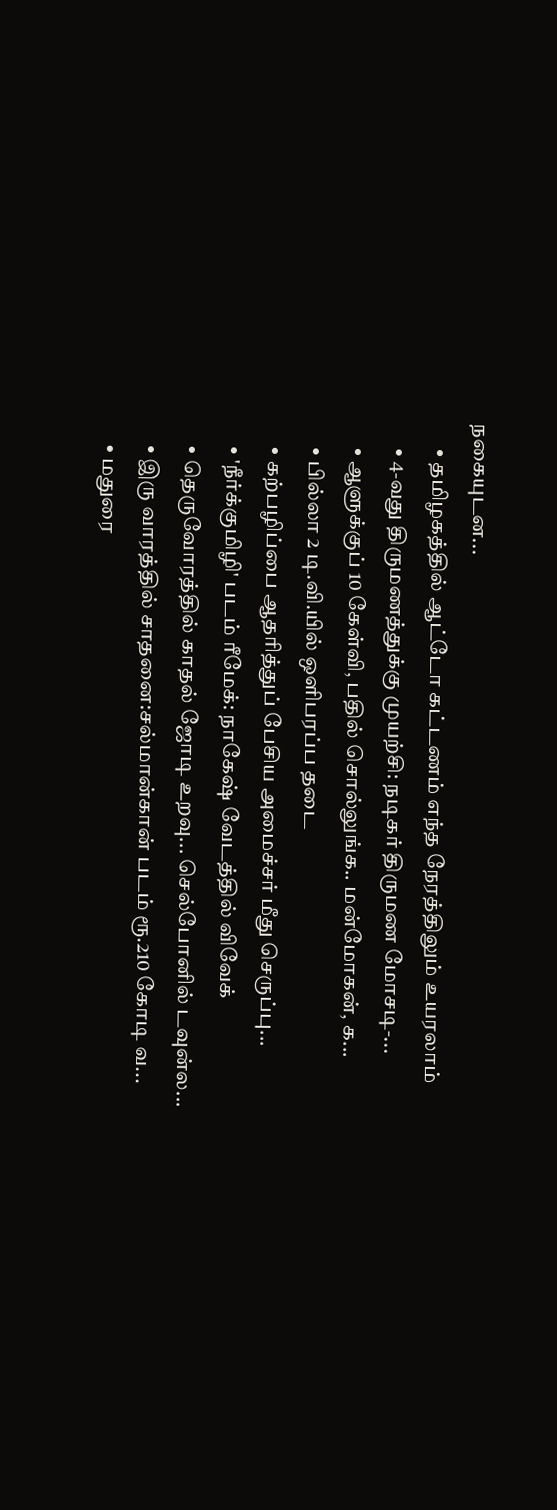நகையுடன...
      • தமிழகத்தில் ஆட்டோ கட்டணம் எந்த நேரத்திலும் உயரலாம்
      • 4-வது திருமணத்துக்கு முயற்சி: நடிகர் திருமண மோசடி-...
      • ஆளுக்குப் 10 கேள்வி, பதில் சொல்லுங்க.. மன்மோகன், க...
      • பில்லா 2 டி.வி.யில் ஒளிபரப்ப தடை
      • கற்பழிப்பை ஆதரித்துப் பேசிய அமைச்சர் மீது செருப்பு...
      • 'நீர்க்குமிழி' படம் ரீமேக்: நாகேஷ் வேடத்தில் விவேக்
      • தெருவோரத்தில் காதல் ஜோடி உறவு... செல்போனில் டவுன்ல...
      • இரு வாரத்தில் சாதனை:சல்மான்கான் படம் ரூ.210 கோடி வ...
      • மதுரை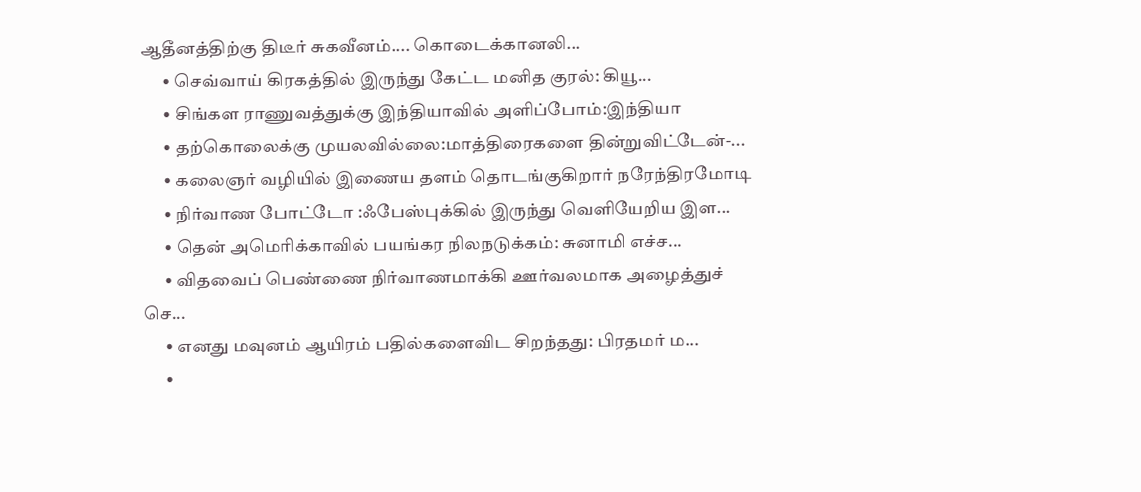ஆதீனத்திற்கு திடீர் சுகவீனம்.... கொடைக்கானலி...
      • செவ்வாய் கிரகத்தில் இருந்து கேட்ட மனித குரல்: கியூ...
      • சிங்கள ராணுவத்துக்கு இந்தியாவில் அளிப்போம்:இந்தியா
      • தற்கொலைக்கு முயலவில்லை:மாத்திரைகளை தின்றுவிட்டேன்-...
      • கலைஞர் வழியில் இணைய தளம் தொடங்குகிறார் நரேந்திரமோடி
      • நிர்வாண போட்டோ :ஃபேஸ்புக்கில் இருந்து வெளியேறிய இள...
      • தென் அமெரிக்காவில் பயங்கர நிலநடுக்கம்: சுனாமி எச்ச...
      • விதவைப் பெண்ணை நிர்வாணமாக்கி ஊர்வலமாக அழைத்துச் செ...
      • எனது மவுனம் ஆயிரம் பதில்களைவிட சிறந்தது: பிரதமர் ம...
      •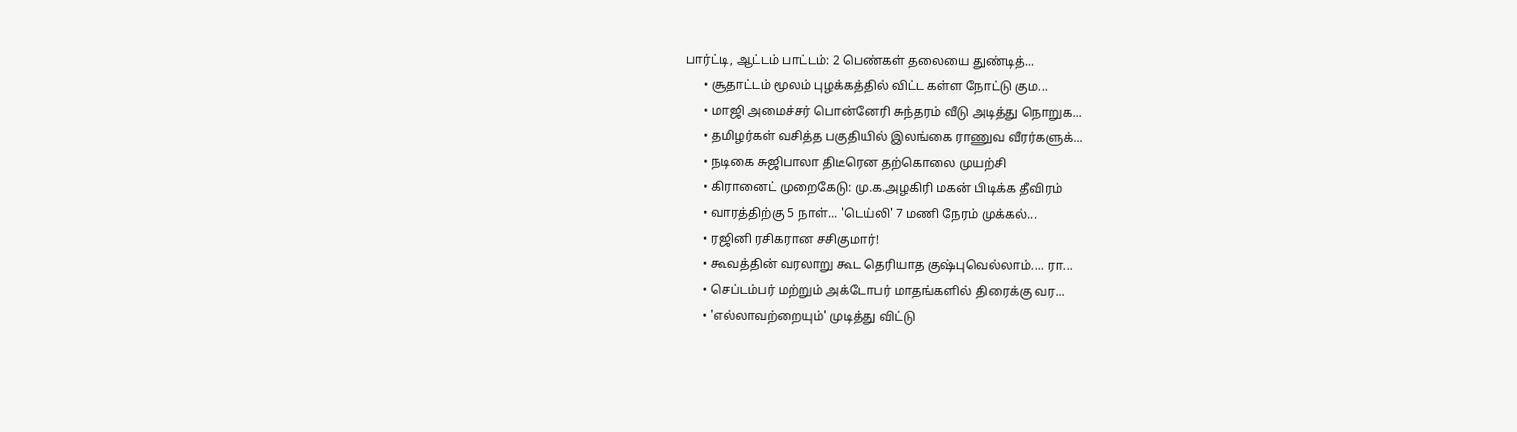பார்ட்டி, ஆட்டம் பாட்டம்: 2 பெண்கள் தலையை துண்டித்...
      • சூதாட்டம் மூலம் புழக்கத்தில் விட்ட கள்ள நோட்டு கும...
      • மாஜி அமைச்சர் பொன்னேரி சுந்தரம் வீடு அடித்து நொறுக...
      • தமிழர்கள் வசித்த பகுதியில் இலங்கை ராணுவ வீரர்களுக்...
      • நடிகை சுஜிபாலா திடீரென தற்கொலை முயற்சி
      • கிரானைட் முறைகேடு: மு.க.அழகிரி மகன் பிடிக்க தீவிரம்
      • வாரத்திற்கு 5 நாள்... 'டெய்லி' 7 மணி நேரம் முக்கல்...
      • ரஜினி ரசிகரான சசிகுமார்!
      • கூவத்தின் வரலாறு கூட தெரியாத குஷ்புவெல்லாம்.... ரா...
      • செப்டம்பர் மற்றும் அக்டோபர் மாதங்களில் திரைக்கு வர...
      • 'எல்லாவற்றையும்' முடித்து விட்டு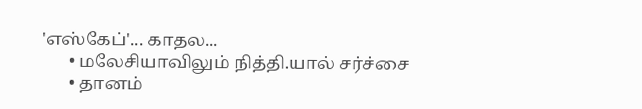'எஸ்கேப்'... காதல...
      • மலேசியாவிலும் நித்தி.யால் சர்ச்சை
      • தானம்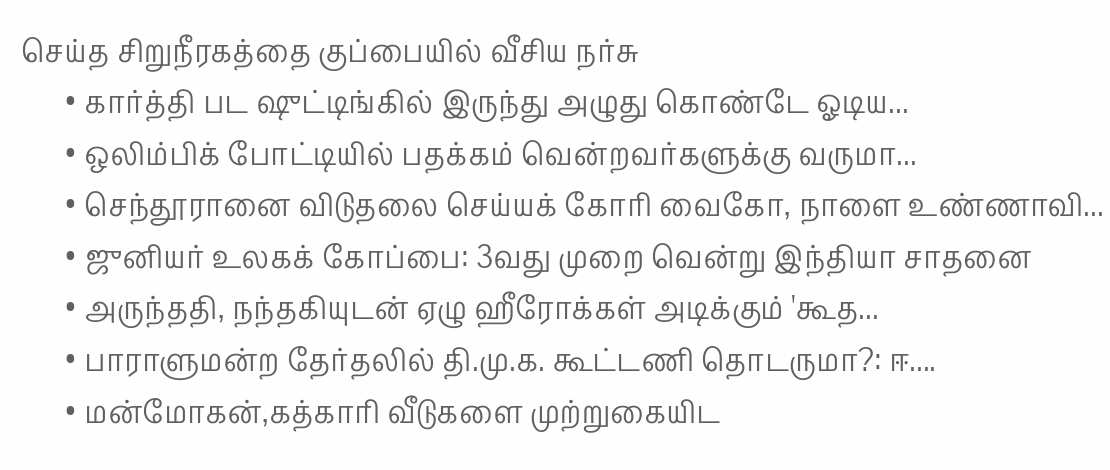செய்த சிறுநீரகத்தை குப்பையில் வீசிய நர்சு
      • கார்த்தி பட ஷுட்டிங்கில் இருந்து அழுது கொண்டே ஓடிய...
      • ஒலிம்பிக் போட்டியில் பதக்கம் வென்றவர்களுக்கு வருமா...
      • செந்தூரானை விடுதலை செய்யக் கோரி வைகோ, நாளை உண்ணாவி...
      • ஜுனியர் உலகக் கோப்பை: 3வது முறை வென்று இந்தியா சாதனை
      • அருந்ததி, நந்தகியுடன் ஏழு ஹீரோக்கள் அடிக்கும் 'கூத...
      • பாராளுமன்ற தேர்தலில் தி.மு.க. கூட்டணி தொடருமா?: ஈ....
      • மன்மோகன்,கத்காரி வீடுகளை முற்றுகையிட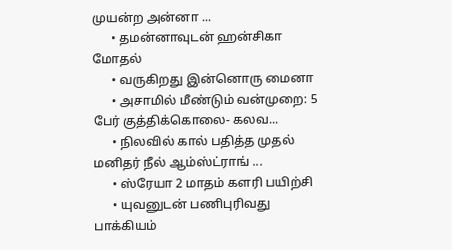முயன்ற அன்னா ...
      • தமன்னாவுடன் ஹன்சிகா மோதல்
      • வருகிறது இன்னொரு மைனா
      • அசாமில் மீண்டும் வன்முறை: 5 பேர் குத்திக்கொலை- கலவ...
      • நிலவில் கால் பதித்த முதல் மனிதர் நீல் ஆம்ஸ்ட்ராங் ...
      • ஸ்ரேயா 2 மாதம் களரி பயிற்சி
      • யுவனுடன் பணிபுரிவது பாக்கியம்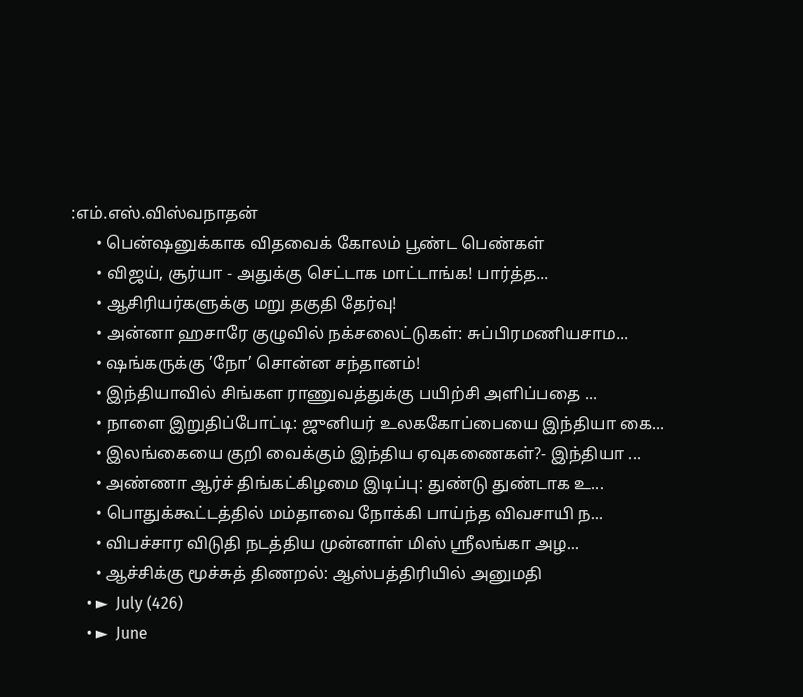:எம்.எஸ்.விஸ்வநாதன்
      • பென்ஷனுக்காக விதவைக் கோலம் பூண்ட பெண்கள்
      • விஜய், சூர்யா - அதுக்கு செட்டாக மாட்டாங்க! பார்த்த...
      • ஆசிரியர்களுக்கு மறு தகுதி தேர்வு!
      • அன்னா ஹசாரே குழுவில் நக்சலைட்டுகள்: சுப்பிரமணியசாம...
      • ஷங்கருக்கு ’நோ’ சொன்ன சந்தானம்!
      • இந்தியாவில் சிங்கள ராணுவத்துக்கு பயிற்சி அளிப்பதை ...
      • நாளை இறுதிப்போட்டி: ஜுனியர் உலககோப்பையை இந்தியா கை...
      • இலங்கையை குறி வைக்கும் இந்திய ஏவுகணைகள்?- இந்தியா ...
      • அண்ணா ஆர்ச் திங்கட்கிழமை இடிப்பு: துண்டு துண்டாக உ...
      • பொதுக்கூட்டத்தில் மம்தாவை நோக்கி பாய்ந்த விவசாயி ந...
      • விபச்சார விடுதி நடத்திய முன்னாள் மிஸ் ஸ்ரீலங்கா அழ...
      • ஆச்சிக்கு மூச்சுத் திணறல்: ஆஸ்பத்திரியில் அனுமதி
    • ►  July (426)
    • ►  June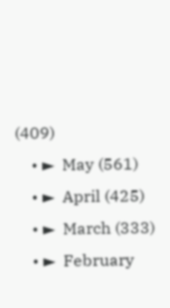(409)
    • ►  May (561)
    • ►  April (425)
    • ►  March (333)
    • ►  February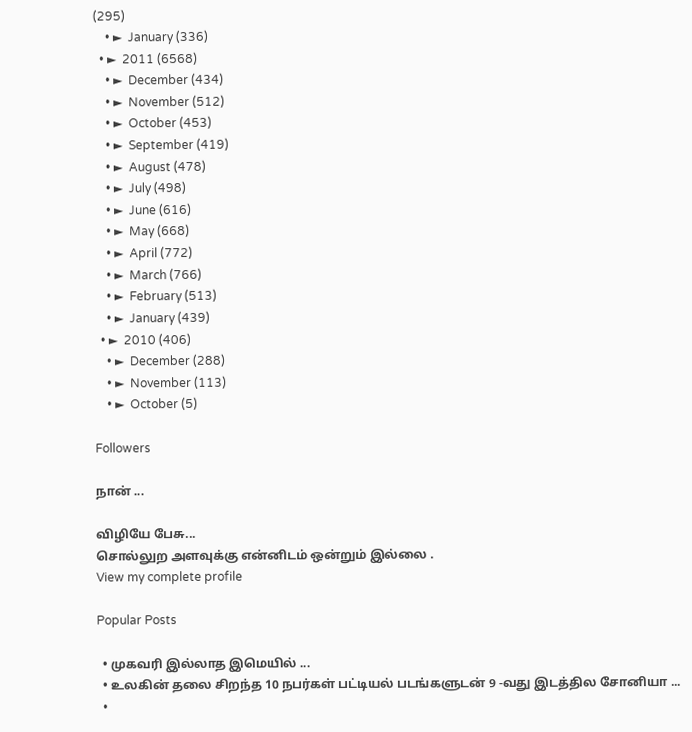(295)
    • ►  January (336)
  • ►  2011 (6568)
    • ►  December (434)
    • ►  November (512)
    • ►  October (453)
    • ►  September (419)
    • ►  August (478)
    • ►  July (498)
    • ►  June (616)
    • ►  May (668)
    • ►  April (772)
    • ►  March (766)
    • ►  February (513)
    • ►  January (439)
  • ►  2010 (406)
    • ►  December (288)
    • ►  November (113)
    • ►  October (5)

Followers

நான் ...

விழியே பேசு...
சொல்லுற அளவுக்கு என்னிடம் ஒன்றும் இல்லை .
View my complete profile

Popular Posts

  • முகவரி இல்லாத இமெயில் ...
  • உலகின் தலை சிறந்த 10 நபர்கள் பட்டியல் படங்களுடன் 9 -வது இடத்தில சோனியா ...
  •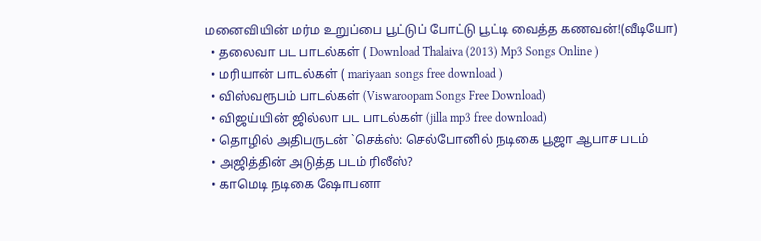மனைவியின் மர்ம உறுப்பை பூட்டுப் போட்டு பூட்டி வைத்த கணவன்!(வீடியோ)
  • தலைவா பட பாடல்கள் ( Download Thalaiva (2013) Mp3 Songs Online )
  • மரியான் பாடல்கள் ( mariyaan songs free download )
  • விஸ்வரூபம் பாடல்கள் (Viswaroopam Songs Free Download)
  • விஜய்யின் ஜில்லா பட பாடல்கள் (jilla mp3 free download)
  • தொழில் அதிபருடன் `செக்ஸ்: செல்போனில் நடிகை பூஜா ஆபாச படம்
  • அஜித்தின் அடுத்த படம் ரிலீஸ்?
  • காமெடி நடிகை ஷோபனா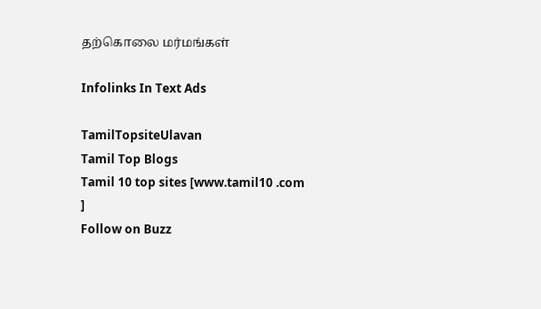தற்கொலை மர்மங்கள்

Infolinks In Text Ads

TamilTopsiteUlavan
Tamil Top Blogs
Tamil 10 top sites [www.tamil10 .com ]
Follow on Buzz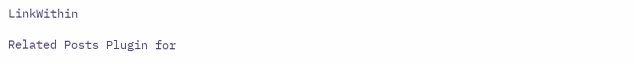LinkWithin

Related Posts Plugin for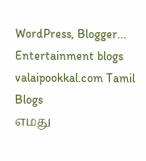WordPress, Blogger...
Entertainment blogs
valaipookkal.com Tamil Blogs
எமது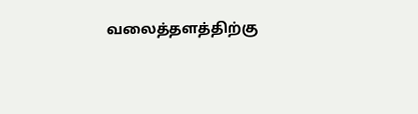வலைத்தளத்திற்கு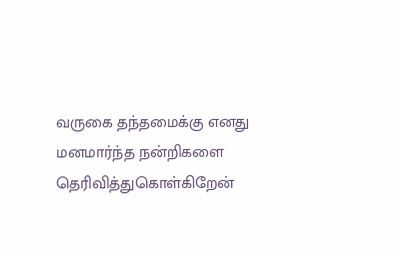வருகை தந்தமைக்கு எனது மனமார்ந்த நன்றிகளை தெரிவித்துகொள்கிறேன்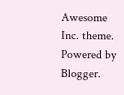Awesome Inc. theme. Powered by Blogger.